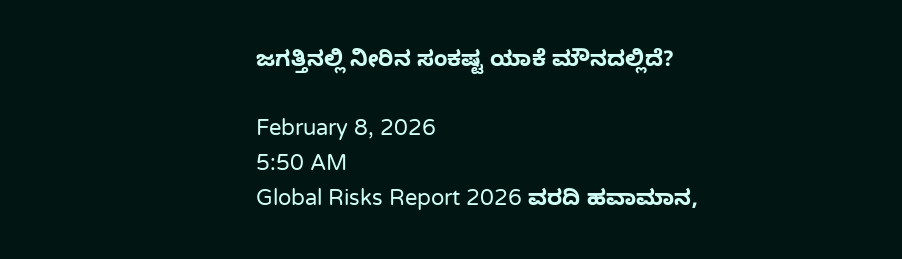ಜಗತ್ತಿನಲ್ಲಿ ನೀರಿನ ಸಂಕಷ್ಟ ಯಾಕೆ ಮೌನದಲ್ಲಿದೆ?

February 8, 2026
5:50 AM
Global Risks Report 2026 ವರದಿ ಹವಾಮಾನ,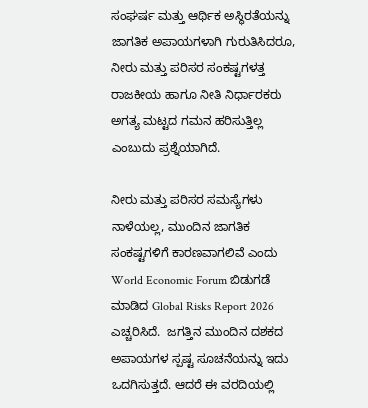ಸಂಘರ್ಷ ಮತ್ತು ಆರ್ಥಿಕ ಅಸ್ಥಿರತೆಯನ್ನು ಜಾಗತಿಕ ಅಪಾಯಗಳಾಗಿ ಗುರುತಿಸಿದರೂ, ನೀರು ಮತ್ತು ಪರಿಸರ ಸಂಕಷ್ಟಗಳತ್ತ ರಾಜಕೀಯ ಹಾಗೂ ನೀತಿ ನಿರ್ಧಾರಕರು ಅಗತ್ಯ ಮಟ್ಟದ ಗಮನ ಹರಿಸುತ್ತಿಲ್ಲ ಎಂಬುದು ಪ್ರಶ್ನೆಯಾಗಿದೆ.

ನೀರು ಮತ್ತು ಪರಿಸರ ಸಮಸ್ಯೆಗಳು ನಾಳೆಯಲ್ಲ, ಮುಂದಿನ ಜಾಗತಿಕ ಸಂಕಷ್ಟಗಳಿಗೆ ಕಾರಣವಾಗಲಿವೆ ಎಂದು World Economic Forum ಬಿಡುಗಡೆ ಮಾಡಿದ Global Risks Report 2026 ಎಚ್ಚರಿಸಿದೆ.  ಜಗತ್ತಿನ ಮುಂದಿನ ದಶಕದ ಅಪಾಯಗಳ ಸ್ಪಷ್ಟ ಸೂಚನೆಯನ್ನು ಇದು ಒದಗಿಸುತ್ತದೆ. ಆದರೆ ಈ ವರದಿಯಲ್ಲಿ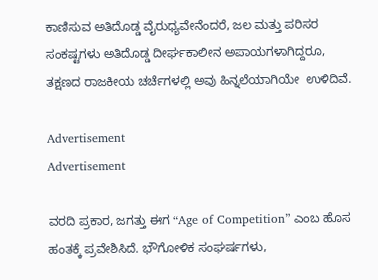ಕಾಣಿಸುವ ಅತಿದೊಡ್ಡ ವೈರುಧ್ಯವೇನೆಂದರೆ, ಜಲ ಮತ್ತು ಪರಿಸರ ಸಂಕಷ್ಟಗಳು ಅತಿದೊಡ್ಡ ದೀರ್ಘಕಾಲೀನ ಅಪಾಯಗಳಾಗಿದ್ದರೂ, ತಕ್ಷಣದ ರಾಜಕೀಯ ಚರ್ಚೆಗಳಲ್ಲಿ ಅವು ಹಿನ್ನಲೆಯಾಗಿಯೇ  ಉಳಿದಿವೆ.

Advertisement
Advertisement

ವರದಿ ಪ್ರಕಾರ, ಜಗತ್ತು ಈಗ “Age of Competition” ಎಂಬ ಹೊಸ ಹಂತಕ್ಕೆ ಪ್ರವೇಶಿಸಿದೆ. ಭೌಗೋಳಿಕ ಸಂಘರ್ಷಗಳು,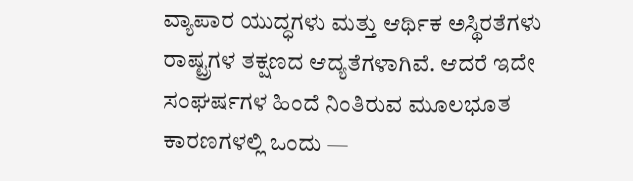ವ್ಯಾಪಾರ ಯುದ್ಧಗಳು ಮತ್ತು ಆರ್ಥಿಕ ಅಸ್ಥಿರತೆಗಳು ರಾಷ್ಟ್ರಗಳ ತಕ್ಷಣದ ಆದ್ಯತೆಗಳಾಗಿವೆ. ಆದರೆ ಇದೇ ಸಂಘರ್ಷಗಳ ಹಿಂದೆ ನಿಂತಿರುವ ಮೂಲಭೂತ ಕಾರಣಗಳಲ್ಲಿ ಒಂದು —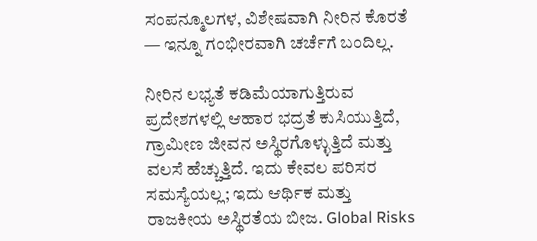ಸಂಪನ್ಮೂಲಗಳ, ವಿಶೇಷವಾಗಿ ನೀರಿನ ಕೊರತೆ — ಇನ್ನೂ ಗಂಭೀರವಾಗಿ ಚರ್ಚೆಗೆ ಬಂದಿಲ್ಲ.

ನೀರಿನ ಲಭ್ಯತೆ ಕಡಿಮೆಯಾಗುತ್ತಿರುವ ಪ್ರದೇಶಗಳಲ್ಲಿ ಆಹಾರ ಭದ್ರತೆ ಕುಸಿಯುತ್ತಿದೆ, ಗ್ರಾಮೀಣ ಜೀವನ ಅಸ್ಥಿರಗೊಳ್ಳುತ್ತಿದೆ ಮತ್ತು ವಲಸೆ ಹೆಚ್ಚುತ್ತಿದೆ. ಇದು ಕೇವಲ ಪರಿಸರ ಸಮಸ್ಯೆಯಲ್ಲ; ಇದು ಆರ್ಥಿಕ ಮತ್ತು ರಾಜಕೀಯ ಅಸ್ಥಿರತೆಯ ಬೀಜ. Global Risks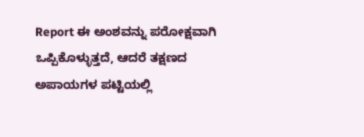Report ಈ ಅಂಶವನ್ನು ಪರೋಕ್ಷವಾಗಿ ಒಪ್ಪಿಕೊಳ್ಳುತ್ತದೆ, ಆದರೆ ತಕ್ಷಣದ ಅಪಾಯಗಳ ಪಟ್ಟಿಯಲ್ಲಿ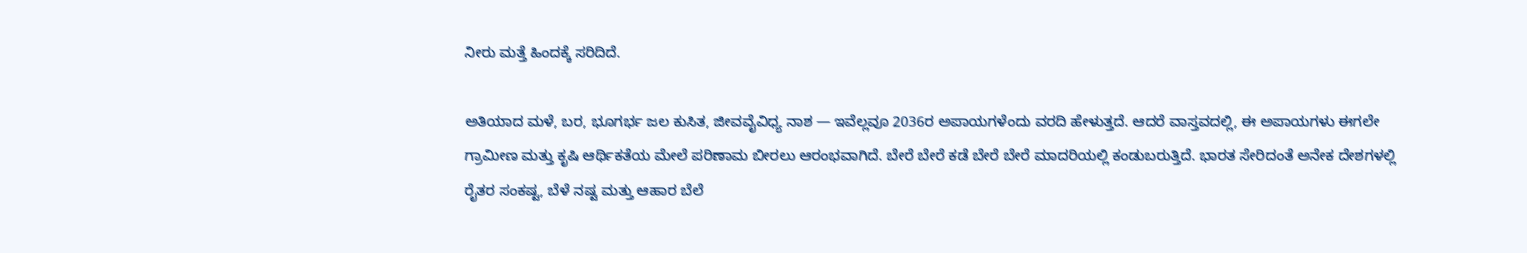ನೀರು ಮತ್ತೆ ಹಿಂದಕ್ಕೆ ಸರಿದಿದೆ.

ಅತಿಯಾದ ಮಳೆ, ಬರ, ಭೂಗರ್ಭ ಜಲ ಕುಸಿತ, ಜೀವವೈವಿಧ್ಯ ನಾಶ — ಇವೆಲ್ಲವೂ 2036ರ ಅಪಾಯಗಳೆಂದು ವರದಿ ಹೇಳುತ್ತದೆ. ಆದರೆ ವಾಸ್ತವದಲ್ಲಿ, ಈ ಅಪಾಯಗಳು ಈಗಲೇ ಗ್ರಾಮೀಣ ಮತ್ತು ಕೃಷಿ ಆರ್ಥಿಕತೆಯ ಮೇಲೆ ಪರಿಣಾಮ ಬೀರಲು ಆರಂಭವಾಗಿದೆ. ಬೇರೆ ಬೇರೆ ಕಡೆ ಬೇರೆ ಬೇರೆ ಮಾದರಿಯಲ್ಲಿ ಕಂಡುಬರುತ್ತಿದೆ. ಭಾರತ ಸೇರಿದಂತೆ ಅನೇಕ ದೇಶಗಳಲ್ಲಿ ರೈತರ ಸಂಕಷ್ಟ, ಬೆಳೆ ನಷ್ಟ ಮತ್ತು ಆಹಾರ ಬೆಲೆ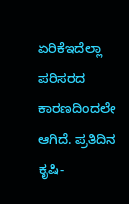ಏರಿಕೆಇದೆಲ್ಲಾ ಪರಿಸರದ ಕಾರಣದಿಂದಲೇ ಆಗಿದೆ. ಪ್ರತಿದಿನ ಕೃಷಿ-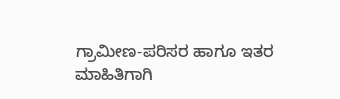ಗ್ರಾಮೀಣ-ಪರಿಸರ ಹಾಗೂ ಇತರ ಮಾಹಿತಿಗಾಗಿ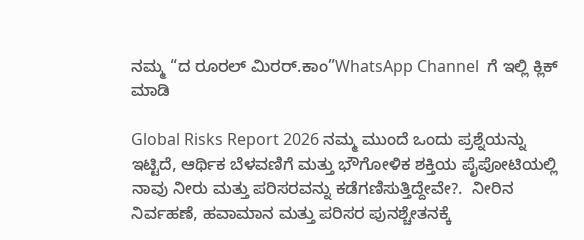ನಮ್ಮ “ದ ರೂರಲ್‌ ಮಿರರ್.ಕಾಂ”WhatsApp Channel  ಗೆ ಇಲ್ಲಿ ಕ್ಲಿಕ್‌ ಮಾಡಿ

Global Risks Report 2026 ನಮ್ಮ ಮುಂದೆ ಒಂದು ಪ್ರಶ್ನೆಯನ್ನು ಇಟ್ಟಿದೆ, ಆರ್ಥಿಕ ಬೆಳವಣಿಗೆ ಮತ್ತು ಭೌಗೋಳಿಕ ಶಕ್ತಿಯ ಪೈಪೋಟಿಯಲ್ಲಿ ನಾವು ನೀರು ಮತ್ತು ಪರಿಸರವನ್ನು ಕಡೆಗಣಿಸುತ್ತಿದ್ದೇವೇ?.  ನೀರಿನ ನಿರ್ವಹಣೆ, ಹವಾಮಾನ ಮತ್ತು ಪರಿಸರ ಪುನಶ್ಚೇತನಕ್ಕೆ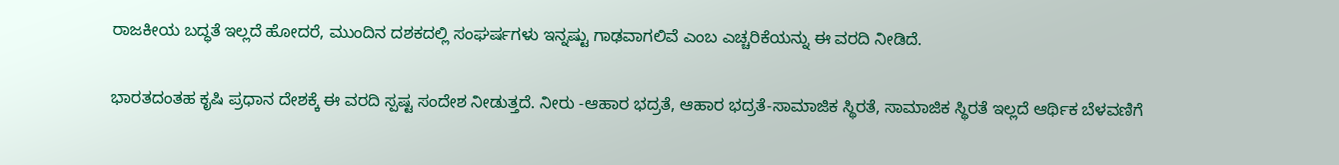ರಾಜಕೀಯ ಬದ್ಧತೆ ಇಲ್ಲದೆ ಹೋದರೆ, ಮುಂದಿನ ದಶಕದಲ್ಲಿ ಸಂಘರ್ಷಗಳು ಇನ್ನಷ್ಟು ಗಾಢವಾಗಲಿವೆ ಎಂಬ ಎಚ್ಚರಿಕೆಯನ್ನು ಈ ವರದಿ ನೀಡಿದೆ.

ಭಾರತದಂತಹ ಕೃಷಿ ಪ್ರಧಾನ ದೇಶಕ್ಕೆ ಈ ವರದಿ ಸ್ಪಷ್ಟ ಸಂದೇಶ ನೀಡುತ್ತದೆ. ನೀರು -ಆಹಾರ ಭದ್ರತೆ, ಆಹಾರ ಭದ್ರತೆ-ಸಾಮಾಜಿಕ ಸ್ಥಿರತೆ, ಸಾಮಾಜಿಕ ಸ್ಥಿರತೆ ಇಲ್ಲದೆ ಆರ್ಥಿಕ ಬೆಳವಣಿಗೆ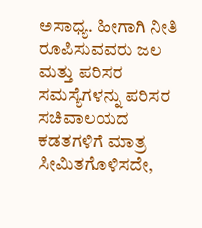ಅಸಾಧ್ಯ. ಹೀಗಾಗಿ ನೀತಿ ರೂಪಿಸುವವರು ಜಲ ಮತ್ತು ಪರಿಸರ ಸಮಸ್ಯೆಗಳನ್ನು ಪರಿಸರ ಸಚಿವಾಲಯದ ಕಡತಗಳಿಗೆ ಮಾತ್ರ ಸೀಮಿತಗೊಳಿಸದೇ,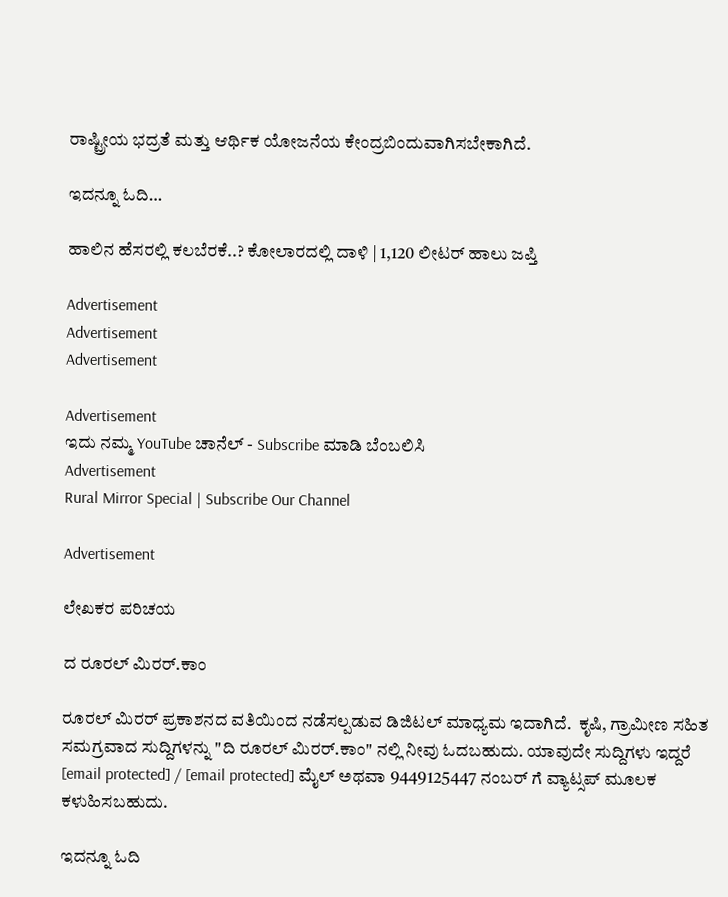ರಾಷ್ಟ್ರೀಯ ಭದ್ರತೆ ಮತ್ತು ಆರ್ಥಿಕ ಯೋಜನೆಯ ಕೇಂದ್ರಬಿಂದುವಾಗಿಸಬೇಕಾಗಿದೆ.

ಇದನ್ನೂ ಓದಿ…

ಹಾಲಿನ ಹೆಸರಲ್ಲಿ ಕಲಬೆರಕೆ..? ಕೋಲಾರದಲ್ಲಿ ದಾಳಿ | 1,120 ಲೀಟರ್ ಹಾಲು ಜಪ್ತಿ

Advertisement
Advertisement
Advertisement

Advertisement
ಇದು ನಮ್ಮ YouTube ಚಾನೆಲ್ - Subscribe ಮಾಡಿ ಬೆಂಬಲಿಸಿ
Advertisement
Rural Mirror Special | Subscribe Our Channel

Advertisement

ಲೇಖಕರ ಪರಿಚಯ

ದ ರೂರಲ್ ಮಿರರ್.ಕಾಂ

ರೂರಲ್‌ ಮಿರರ್‌ ಪ್ರಕಾಶನದ ವತಿಯಿಂದ ನಡೆಸಲ್ಪಡುವ ಡಿಜಿಟಲ್‌ ಮಾಧ್ಯಮ ಇದಾಗಿದೆ.  ಕೃಷಿ, ಗ್ರಾಮೀಣ ಸಹಿತ ಸಮಗ್ರವಾದ ಸುದ್ದಿಗಳನ್ನು "ದಿ ರೂರಲ್‌ ಮಿರರ್‌.ಕಾಂ" ನಲ್ಲಿ ನೀವು ಓದಬಹುದು. ಯಾವುದೇ ಸುದ್ದಿಗಳು ಇದ್ದರೆ [email protected] / [email protected] ಮೈಲ್ ಅಥವಾ 9449125447 ನಂಬರ್ ಗೆ ವ್ಯಾಟ್ಸಪ್ ಮೂಲಕ ಕಳುಹಿಸಬಹುದು.

ಇದನ್ನೂ ಓದಿ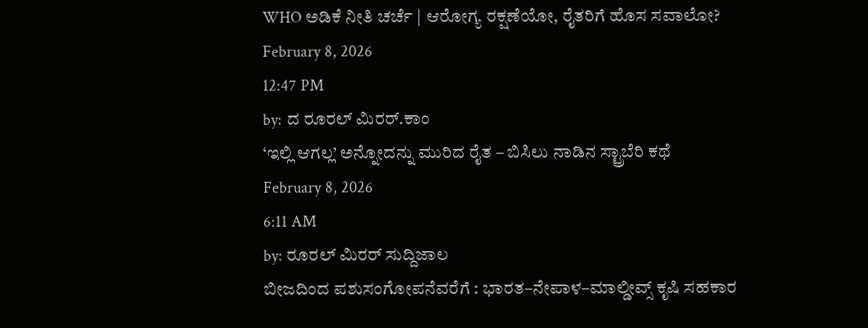WHO ಅಡಿಕೆ ನೀತಿ ಚರ್ಚೆ | ಆರೋಗ್ಯ ರಕ್ಷಣೆಯೋ, ರೈತರಿಗೆ ಹೊಸ ಸವಾಲೋ?
February 8, 2026
12:47 PM
by: ದ ರೂರಲ್ ಮಿರರ್.ಕಾಂ
‘ಇಲ್ಲಿ ಆಗಲ್ಲ’ ಅನ್ನೋದನ್ನು ಮುರಿದ ರೈತ – ಬಿಸಿಲು ನಾಡಿನ ಸ್ಟ್ರಾಬೆರಿ ಕಥೆ
February 8, 2026
6:11 AM
by: ರೂರಲ್‌ ಮಿರರ್ ಸುದ್ದಿಜಾಲ
ಬೀಜದಿಂದ ಪಶುಸಂಗೋಪನೆವರೆಗೆ : ಭಾರತ–ನೇಪಾಳ–ಮಾಲ್ಡೀವ್ಸ್ ಕೃಷಿ ಸಹಕಾರ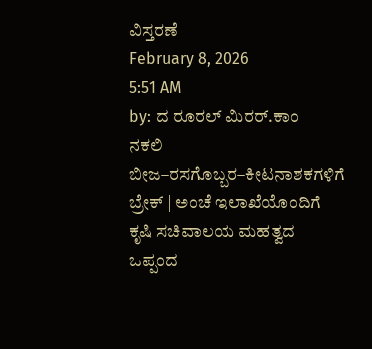ವಿಸ್ತರಣೆ
February 8, 2026
5:51 AM
by: ದ ರೂರಲ್ ಮಿರರ್.ಕಾಂ
ನಕಲಿ ಬೀಜ–ರಸಗೊಬ್ಬರ–ಕೀಟನಾಶಕಗಳಿಗೆ ಬ್ರೇಕ್ | ಅಂಚೆ ಇಲಾಖೆಯೊಂದಿಗೆ ಕೃಷಿ ಸಚಿವಾಲಯ ಮಹತ್ವದ ಒಪ್ಪಂದ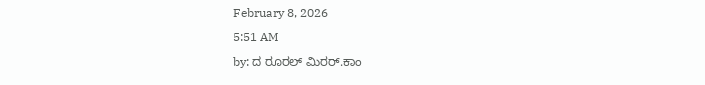February 8, 2026
5:51 AM
by: ದ ರೂರಲ್ ಮಿರರ್.ಕಾಂ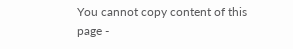You cannot copy content of this page -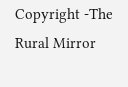Copyright -The Rural Mirror